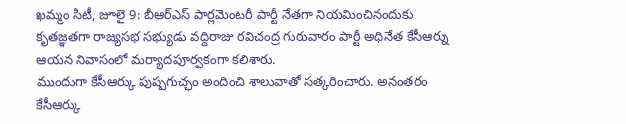ఖమ్మం సిటీ, జూలై 9: బీఆర్ఎస్ పార్లమెంటరీ పార్టీ నేతగా నియమించినందుకు కృతజ్ఞతగా రాజ్యసభ సభ్యుడు వద్దిరాజు రవిచంద్ర గురువారం పార్టీ అధినేత కేసీఆర్ను ఆయన నివాసంలో మర్యాదపూర్వకంగా కలిశారు.
ముందుగా కేసీఆర్కు పుష్పగుచ్ఛం అందించి శాలువాతో సత్కరించారు. అనంతరం కేసీఆర్కు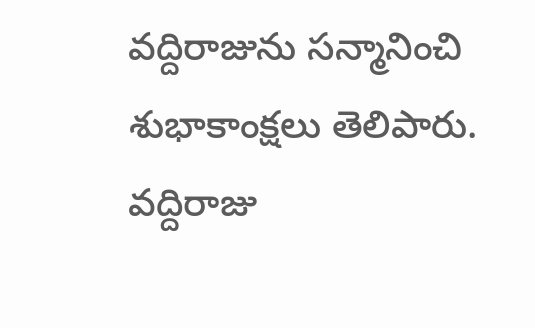వద్దిరాజును సన్మానించి శుభాకాంక్షలు తెలిపారు. వద్దిరాజు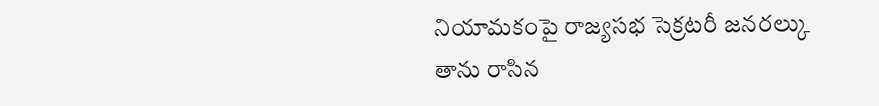నియామకంపై రాజ్యసభ సెక్రటరీ జనరల్కు తాను రాసిన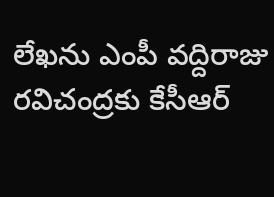లేఖను ఎంపీ వద్దిరాజు రవిచంద్రకు కేసీఆర్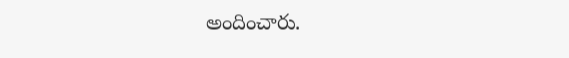అందించారు.